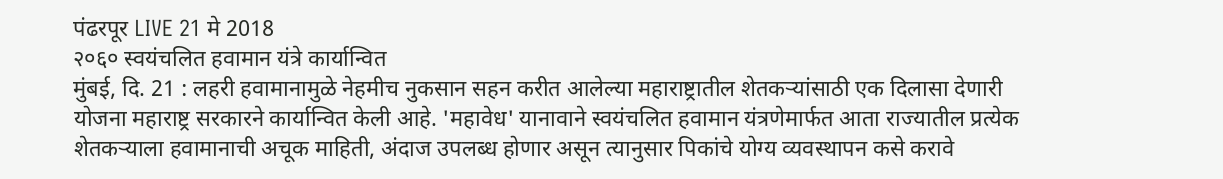पंढरपूर LIVE 21 मे 2018
२०६० स्वयंचलित हवामान यंत्रे कार्यान्वित
मुंबई, दि. 21 : लहरी हवामानामुळे नेहमीच नुकसान सहन करीत आलेल्या महाराष्ट्रातील शेतकऱ्यांसाठी एक दिलासा देणारी योजना महाराष्ट्र सरकारने कार्यान्वित केली आहे. 'महावेध' यानावाने स्वयंचलित हवामान यंत्रणेमार्फत आता राज्यातील प्रत्येक शेतकऱ्याला हवामानाची अचूक माहिती, अंदाज उपलब्ध होणार असून त्यानुसार पिकांचे योग्य व्यवस्थापन कसे करावे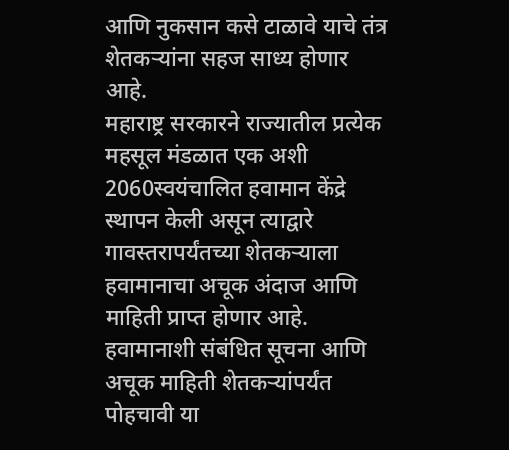आणि नुकसान कसे टाळावे याचे तंत्र शेतकऱ्यांना सहज साध्य होणार आहे.
महाराष्ट्र सरकारने राज्यातील प्रत्येक महसूल मंडळात एक अशी 2060स्वयंचालित हवामान केंद्रे स्थापन केली असून त्याद्वारे गावस्तरापर्यंतच्या शेतकऱ्याला हवामानाचा अचूक अंदाज आणि माहिती प्राप्त होणार आहे.
हवामानाशी संबंधित सूचना आणि अचूक माहिती शेतकऱ्यांपर्यंत पोहचावी या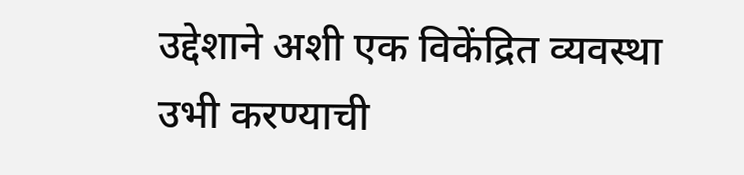उद्देशाने अशी एक विकेंद्रित व्यवस्था उभी करण्याची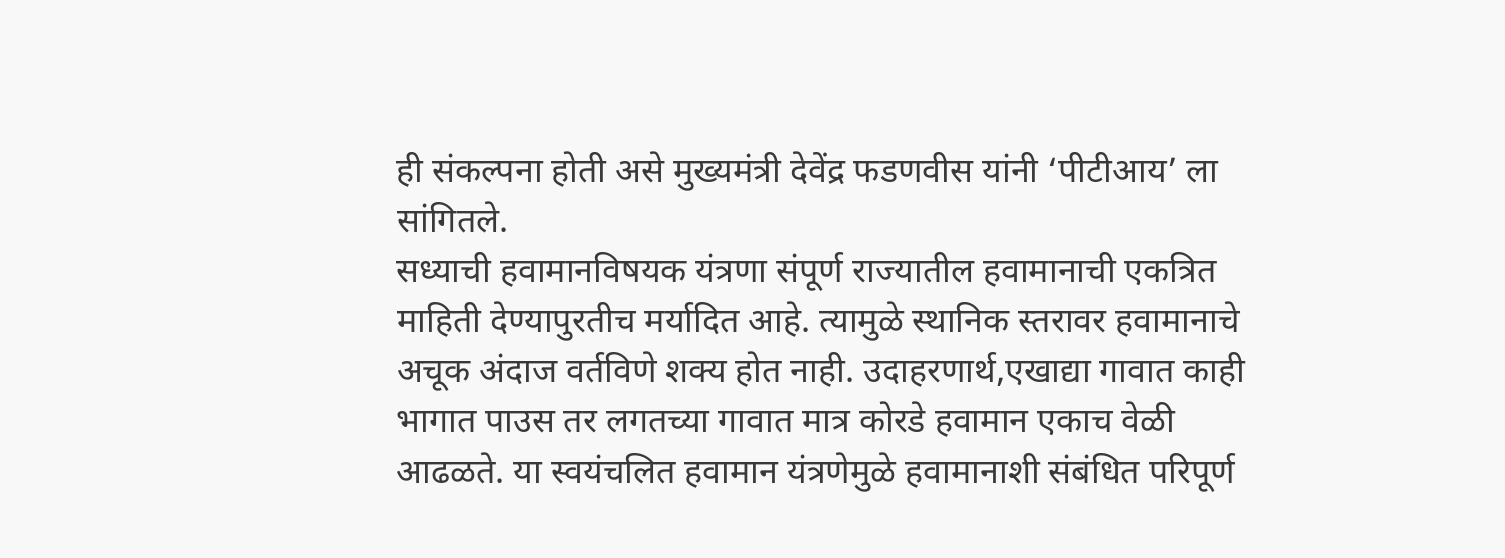ही संकल्पना होती असे मुख्यमंत्री देवेंद्र फडणवीस यांनी ‘पीटीआय’ ला सांगितले.
सध्याची हवामानविषयक यंत्रणा संपूर्ण राज्यातील हवामानाची एकत्रित माहिती देण्यापुरतीच मर्यादित आहे. त्यामुळे स्थानिक स्तरावर हवामानाचे अचूक अंदाज वर्तविणे शक्य होत नाही. उदाहरणार्थ,एखाद्या गावात काही भागात पाउस तर लगतच्या गावात मात्र कोरडे हवामान एकाच वेळी आढळते. या स्वयंचलित हवामान यंत्रणेमुळे हवामानाशी संबंधित परिपूर्ण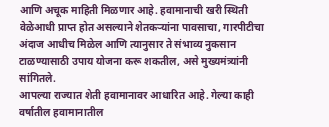आणि अचूक माहिती मिळणार आहे. हवामानाची खरी स्थिती वेळेआधी प्राप्त होत असल्याने शेतकऱ्यांना पावसाचा, गारपीटीचा अंदाज आधीच मिळेल आणि त्यानुसार ते संभाव्य नुकसान टाळण्यासाठी उपाय योजना करू शकतील, असे मुख्यमंत्र्यांनी सांगितले.
आपल्या राज्यात शेती हवामानावर आधारित आहे. गेल्या काही वर्षातील हवामानातील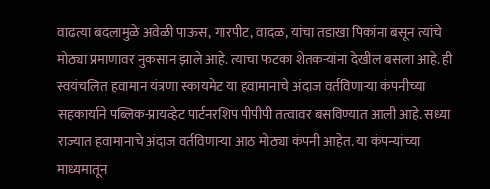वाढत्या बदलामुळे अवेळी पाऊस, गारपीट, वादळ, यांचा तडाखा पिकांना बसून त्यांचे मोठ्या प्रमाणावर नुकसान झाले आहे. त्याचा फटका शेतकऱ्यांना देखील बसला आहे. ही स्वयंचलित हवामान यंत्रणा स्कायमेट या हवामानाचे अंदाज वर्तविणाऱ्या कंपनीच्या सहकार्याने पब्लिक-प्रायव्हेट पार्टनरशिप पीपीपी तत्वावर बसविण्यात आली आहे. सध्या राज्यात हवामानाचे अंदाज वर्तविणाऱ्या आठ मोठ्या कंपनी आहेत. या कंपन्यांच्या माध्यमातून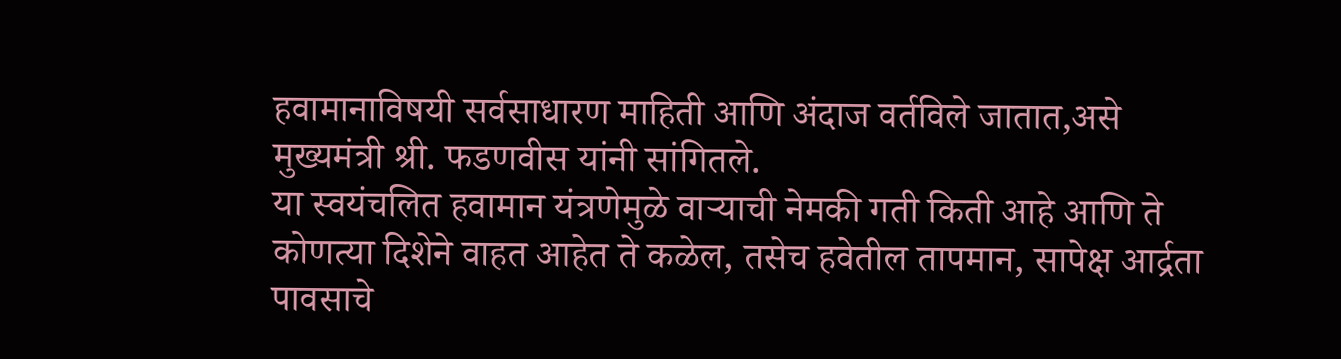हवामानाविषयी सर्वसाधारण माहिती आणि अंदाज वर्तविले जातात,असे मुख्यमंत्री श्री. फडणवीस यांनी सांगितले.
या स्वयंचलित हवामान यंत्रणेमुळे वाऱ्याची नेमकी गती किती आहे आणि ते कोणत्या दिशेने वाहत आहेत ते कळेल, तसेच हवेतील तापमान, सापेक्ष आर्द्रता पावसाचे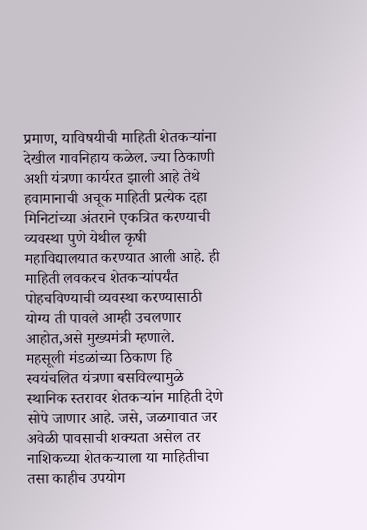प्रमाण, याविषयीची माहिती शेतकऱ्यांना देखील गावनिहाय कळेल. ज्या ठिकाणी अशी यंत्रणा कार्यरत झाली आहे तेथे हवामानाची अचूक माहिती प्रत्येक दहा मिनिटांच्या अंतराने एकत्रित करण्याची व्यवस्था पुणे येथील कृषी महाविद्यालयात करण्यात आली आहे. ही माहिती लवकरच शेतकऱ्यांपर्यंत पोहचविण्याची व्यवस्था करण्यासाठी योग्य ती पावले आम्ही उचलणार आहोत,असे मुख्यमंत्री म्हणाले.
महसूली मंडळांच्या ठिकाण हि स्वयंचलित यंत्रणा बसविल्यामुळे स्थानिक स्तरावर शेतकऱ्यांन माहिती देणे सोपे जाणार आहे. जसे, जळगावात जर अवेळी पावसाची शक्यता असेल तर नाशिकच्या शेतकऱ्याला या माहितीचा तसा काहीच उपयोग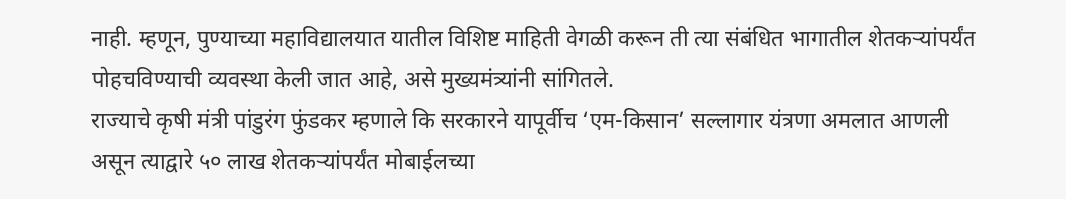नाही. म्हणून, पुण्याच्या महाविद्यालयात यातील विशिष्ट माहिती वेगळी करून ती त्या संबंधित भागातील शेतकऱ्यांपर्यंत पोहचविण्याची व्यवस्था केली जात आहे, असे मुख्यमंत्र्यांनी सांगितले.
राज्याचे कृषी मंत्री पांडुरंग फुंडकर म्हणाले कि सरकारने यापूर्वीच ‘एम-किसान’ सल्लागार यंत्रणा अमलात आणली असून त्याद्वारे ५० लाख शेतकऱ्यांपर्यंत मोबाईलच्या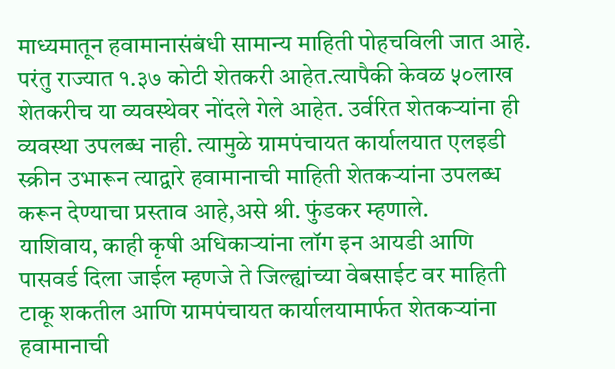माध्यमातून हवामानासंबंधी सामान्य माहिती पोहचविली जात आहे. परंतु राज्यात १.३७ कोटी शेतकरी आहेत.त्यापैकी केवळ ५०लाख शेतकरीच या व्यवस्थेवर नोंदले गेले आहेत. उर्वरित शेतकऱ्यांना ही व्यवस्था उपलब्ध नाही. त्यामुळे ग्रामपंचायत कार्यालयात एलइडी स्क्रीन उभारून त्याद्वारे हवामानाची माहिती शेतकऱ्यांना उपलब्ध करून देण्याचा प्रस्ताव आहे,असे श्री. फुंडकर म्हणाले.
याशिवाय, काही कृषी अधिकाऱ्यांना लॉग इन आयडी आणि पासवर्ड दिला जाईल म्हणजे ते जिल्ह्यांच्या वेबसाईट वर माहिती टाकू शकतील आणि ग्रामपंचायत कार्यालयामार्फत शेतकऱ्यांना हवामानाची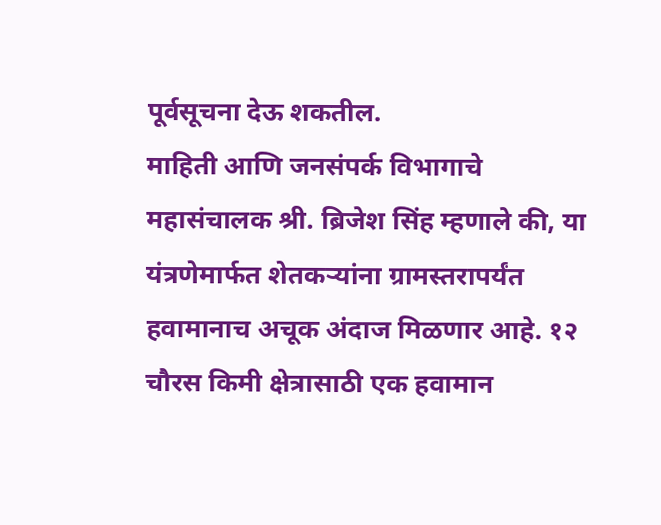पूर्वसूचना देऊ शकतील.
माहिती आणि जनसंपर्क विभागाचे महासंचालक श्री. ब्रिजेश सिंह म्हणाले की, या यंत्रणेमार्फत शेतकऱ्यांना ग्रामस्तरापर्यंत हवामानाच अचूक अंदाज मिळणार आहे. १२ चौरस किमी क्षेत्रासाठी एक हवामान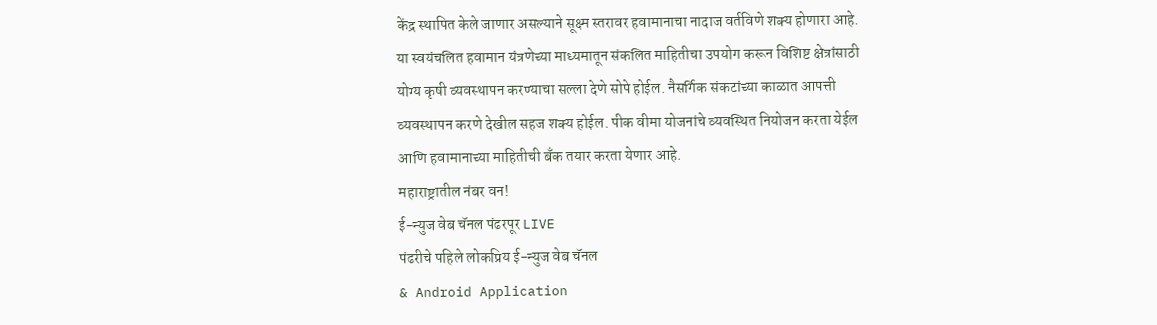केंद्र स्थापित केले जाणार असल्याने सूक्ष्म स्तरावर हवामानाचा नादाज वर्तविणे शक्य होणारा आहे.
या स्वयंचलित हवामान यंत्रणेच्या माध्यमातून संकलित माहितीचा उपयोग करून विशिष्ट क्षेत्रांसाठी योग्य कृषी व्यवस्थापन करण्याचा सल्ला देणे सोपे होईल. नैसर्गिक संकटांच्या काळात आपत्ती व्यवस्थापन करणे देखील सहज शक्य होईल. पीक वीमा योजनांचे व्यवस्थित नियोजन करता येईल आणि हवामानाच्या माहितीची बँक तयार करता येणार आहे.
महाराष्ट्रातील नंबर वन!
ई-न्युज वेब चॅनल पंढरपूर LIVE
पंढरीचे पहिले लोकप्रिय ई-न्युज वेब चॅनल
& Android Application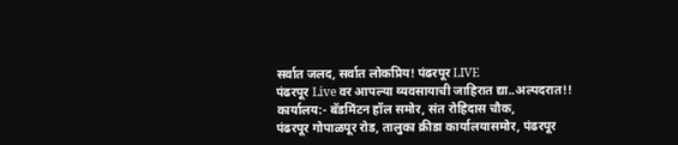सर्वात जलद, सर्वात लोकप्रिय! पंढरपूर LIVE
पंढरपूर Live वर आपल्या व्यवसायाची जाहिरात द्या..अल्पदरात!!
कार्यालय:- बॅडमिंटन हॉल समोर, संत रोहिदास चौक,
पंढरपूर गोपाळपूर रोड, तालुका क्रीडा कार्यालयासमोर, पंढरपूर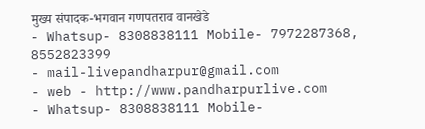मुख्य संपादक-भगवान गणपतराव वानखेडे
- Whatsup- 8308838111 Mobile- 7972287368, 8552823399
- mail-livepandharpur@gmail.com
- web - http://www.pandharpurlive.com
- Whatsup- 8308838111 Mobile-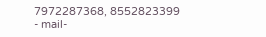7972287368, 8552823399
- mail-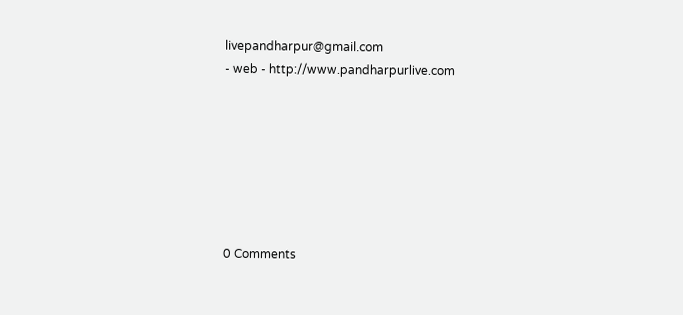livepandharpur@gmail.com
- web - http://www.pandharpurlive.com







0 Comments